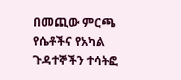በመጪው ምርጫ የሴቶችና የአካል ጉዳተኞችን ተሳትፎ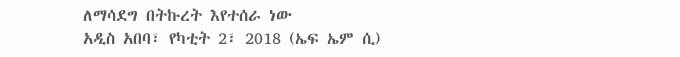ለማሳደግ በትኩረት እየተሰራ ነው
አዲስ አበባ፣ የካቲት 2፣ 2018 (ኤፍ ኤም ሲ)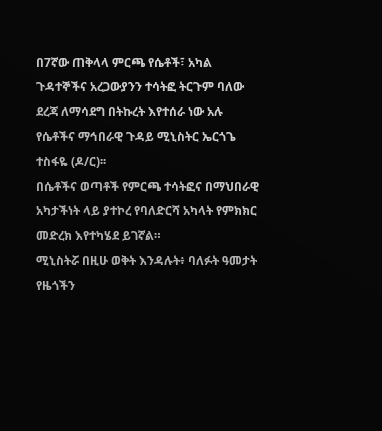በ7ኛው ጠቅላላ ምርጫ የሴቶች፣ አካል ጉዳተኞችና አረጋውያንን ተሳትፎ ትርጉም ባለው ደረጃ ለማሳደግ በትኩረት እየተሰራ ነው አሉ የሴቶችና ማኅበራዊ ጉዳይ ሚኒስትር ኤርጎጌ ተስፋዬ (ዶ/ር)፡፡
በሴቶችና ወጣቶች የምርጫ ተሳትፎና በማህበራዊ አካታችነት ላይ ያተኮረ የባለድርሻ አካላት የምክክር መድረክ እየተካሄደ ይገኛል።
ሚኒስትሯ በዚሁ ወቅት እንዳሉት፥ ባለፉት ዓመታት የዜጎችን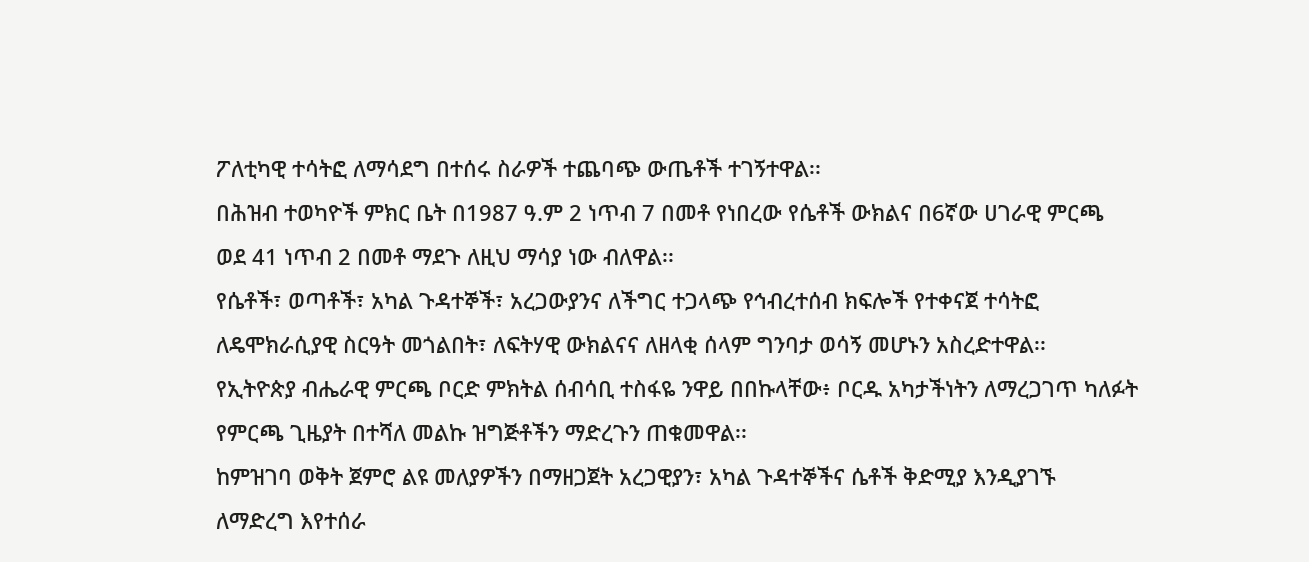ፖለቲካዊ ተሳትፎ ለማሳደግ በተሰሩ ስራዎች ተጨባጭ ውጤቶች ተገኝተዋል፡፡
በሕዝብ ተወካዮች ምክር ቤት በ1987 ዓ.ም 2 ነጥብ 7 በመቶ የነበረው የሴቶች ውክልና በ6ኛው ሀገራዊ ምርጫ ወደ 41 ነጥብ 2 በመቶ ማደጉ ለዚህ ማሳያ ነው ብለዋል፡፡
የሴቶች፣ ወጣቶች፣ አካል ጉዳተኞች፣ አረጋውያንና ለችግር ተጋላጭ የኅብረተሰብ ክፍሎች የተቀናጀ ተሳትፎ ለዴሞክራሲያዊ ስርዓት መጎልበት፣ ለፍትሃዊ ውክልናና ለዘላቂ ሰላም ግንባታ ወሳኝ መሆኑን አስረድተዋል፡፡
የኢትዮጵያ ብሔራዊ ምርጫ ቦርድ ምክትል ሰብሳቢ ተስፋዬ ንዋይ በበኩላቸው፥ ቦርዱ አካታችነትን ለማረጋገጥ ካለፉት የምርጫ ጊዜያት በተሻለ መልኩ ዝግጅቶችን ማድረጉን ጠቁመዋል፡፡
ከምዝገባ ወቅት ጀምሮ ልዩ መለያዎችን በማዘጋጀት አረጋዊያን፣ አካል ጉዳተኞችና ሴቶች ቅድሚያ እንዲያገኙ ለማድረግ እየተሰራ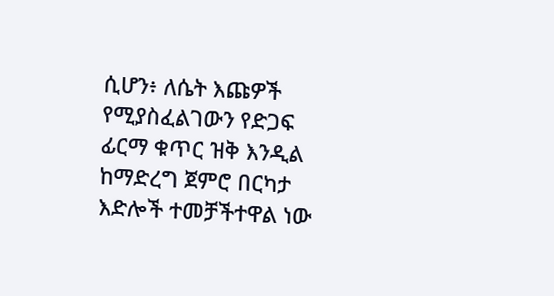ሲሆን፥ ለሴት እጩዎች የሚያስፈልገውን የድጋፍ ፊርማ ቁጥር ዝቅ እንዲል ከማድረግ ጀምሮ በርካታ እድሎች ተመቻችተዋል ነው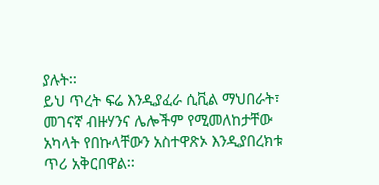ያሉት፡፡
ይህ ጥረት ፍሬ እንዲያፈራ ሲቪል ማህበራት፣ መገናኛ ብዙሃንና ሌሎችም የሚመለከታቸው አካላት የበኩላቸውን አስተዋጽኦ እንዲያበረክቱ ጥሪ አቅርበዋል፡፡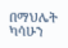በማህሌት ካሳሁን